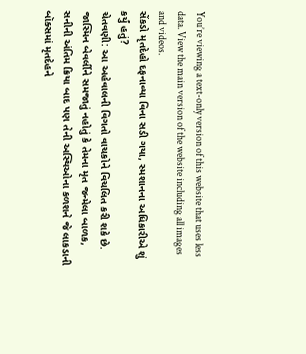You’re viewing a text-only version of this website that uses less data. View the main version of the website including all images and videos.
સેંકડો મૃતદેહો દફનાવ્યા વિના સડી ગયા, સ્મશાનના અધિકારીએ શું કર્યું હતું?
ચેતવણી: આ અહેવાલની વિગતો વાચકોને વિચલિત કરી શકે છે.
જાસ્મિન બેવર્લીને સમજાતું નહોતું કે તેમના મૃત જન્મેલા બાળક, સનીની અંતિમ ક્રિયા બાદ પણ તેની અસ્થિઓના કળશને જે લાકડાની બૉક્સમાં મૃતદેહને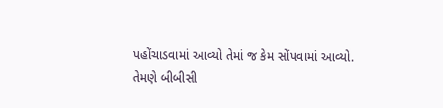પહોંચાડવામાં આવ્યો તેમાં જ કેમ સોંપવામાં આવ્યો.
તેમણે બીબીસી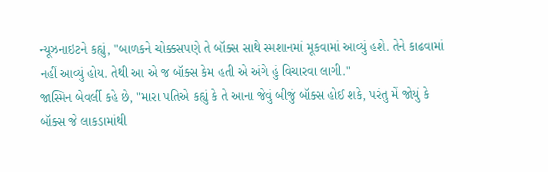ન્યૂઝનાઇટને કહ્યું, "બાળકને ચોક્કસપણે તે બૉક્સ સાથે સ્મશાનમાં મૂકવામાં આવ્યું હશે. તેને કાઢવામાં નહીં આવ્યું હોય. તેથી આ એ જ બૉક્સ કેમ હતી એ અંગે હું વિચારવા લાગી."
જાસ્મિન બેવર્લી કહે છે, "મારા પતિએ કહ્યું કે તે આના જેવું બીજું બૉક્સ હોઈ શકે, પરંતુ મેં જોયું કે બૉક્સ જે લાકડામાંથી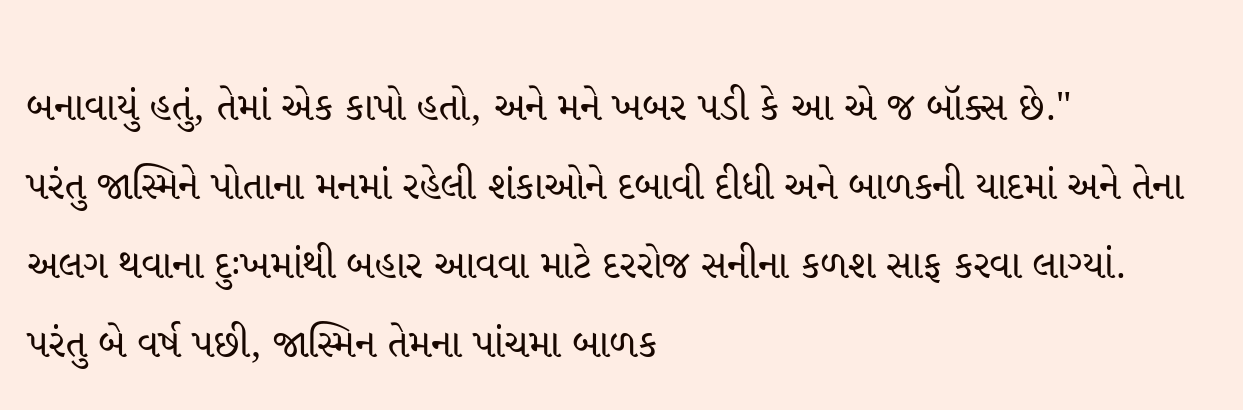બનાવાયું હતું, તેમાં એક કાપો હતો, અને મને ખબર પડી કે આ એ જ બૉક્સ છે."
પરંતુ જાસ્મિને પોતાના મનમાં રહેલી શંકાઓને દબાવી દીધી અને બાળકની યાદમાં અને તેના અલગ થવાના દુઃખમાંથી બહાર આવવા માટે દરરોજ સનીના કળશ સાફ કરવા લાગ્યાં.
પરંતુ બે વર્ષ પછી, જાસ્મિન તેમના પાંચમા બાળક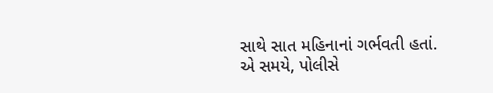સાથે સાત મહિનાનાં ગર્ભવતી હતાં.
એ સમયે, પોલીસે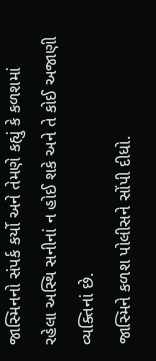જાસ્મિનનો સંપર્ક કર્યો અને તેમણે કહ્યું કે કળશમાં રહેલા અસ્થિ સનીનાં ન હોઈ શકે અને તે કોઈ અજાણી વ્યક્તિનાં છે.
જાસ્મિને કળશ પોલીસને સોંપી દીધો.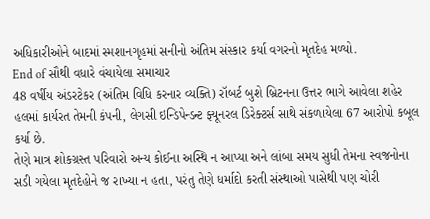અધિકારીઓને બાદમાં સ્મશાનગૃહમાં સનીનો અંતિમ સંસ્કાર કર્યા વગરનો મૃતદેહ મળ્યો.
End of સૌથી વધારે વંચાયેલા સમાચાર
48 વર્ષીય અંડરટેકર (અંતિમ વિધિ કરનાર વ્યક્તિ) રૉબર્ટ બુશે બ્રિટનના ઉત્તર ભાગે આવેલા શહેર હલમાં કાર્યરત તેમની કંપની, લેગસી ઇન્ડિપેન્ડન્ટ ફ્યૂનરલ ડિરેક્ટર્સ સાથે સંકળાયેલા 67 આરોપો કબૂલ કર્યા છે.
તેણે માત્ર શોકગ્રસ્ત પરિવારો અન્ય કોઈના અસ્થિ ન આપ્યા અને લાંબા સમય સુધી તેમના સ્વજનોના સડી ગયેલા મૃતદેહોને જ રાખ્યા ન હતા, પરંતુ તેણે ધર્માદો કરતી સંસ્થાઓ પાસેથી પણ ચોરી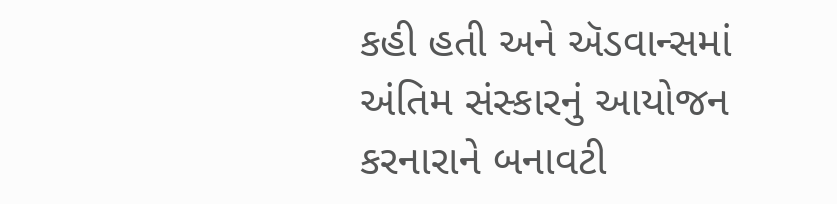કહી હતી અને ઍડવાન્સમાં અંતિમ સંસ્કારનું આયોજન કરનારાને બનાવટી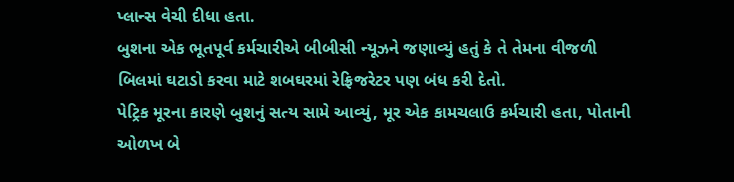પ્લાન્સ વેચી દીધા હતા.
બુશના એક ભૂતપૂર્વ કર્મચારીએ બીબીસી ન્યૂઝને જણાવ્યું હતું કે તે તેમના વીજળી બિલમાં ઘટાડો કરવા માટે શબઘરમાં રેફ્રિજરેટર પણ બંધ કરી દેતો.
પેટ્રિક મૂરના કારણે બુશનું સત્ય સામે આવ્યું, મૂર એક કામચલાઉ કર્મચારી હતા, પોતાની ઓળખ બે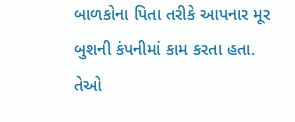બાળકોના પિતા તરીકે આપનાર મૂર બુશની કંપનીમાં કામ કરતા હતા. તેઓ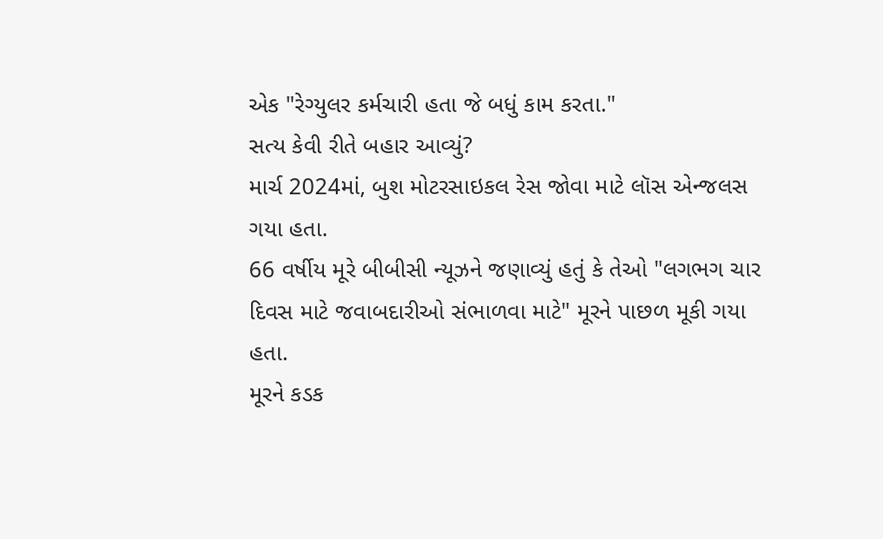એક "રેગ્યુલર કર્મચારી હતા જે બધું કામ કરતા."
સત્ય કેવી રીતે બહાર આવ્યું?
માર્ચ 2024માં, બુશ મોટરસાઇકલ રેસ જોવા માટે લૉસ એન્જલસ ગયા હતા.
66 વર્ષીય મૂરે બીબીસી ન્યૂઝને જણાવ્યું હતું કે તેઓ "લગભગ ચાર દિવસ માટે જવાબદારીઓ સંભાળવા માટે" મૂરને પાછળ મૂકી ગયા હતા.
મૂરને કડક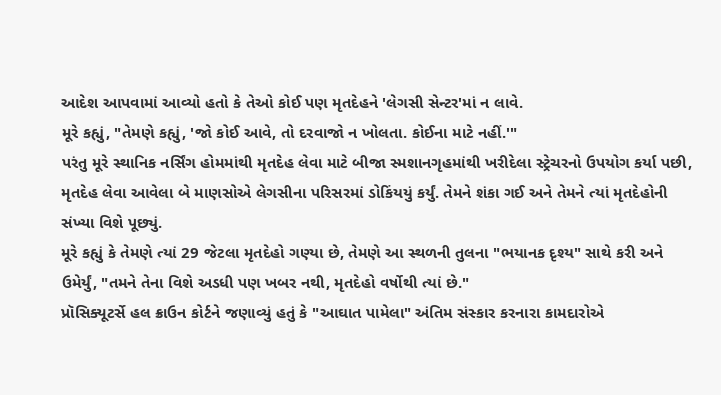આદેશ આપવામાં આવ્યો હતો કે તેઓ કોઈ પણ મૃતદેહને 'લેગસી સેન્ટર'માં ન લાવે.
મૂરે કહ્યું, "તેમણે કહ્યું, 'જો કોઈ આવે, તો દરવાજો ન ખોલતા. કોઈના માટે નહીં.'"
પરંતુ મૂરે સ્થાનિક નર્સિંગ હોમમાંથી મૃતદેહ લેવા માટે બીજા સ્મશાનગૃહમાંથી ખરીદેલા સ્ટ્રેચરનો ઉપયોગ કર્યા પછી, મૃતદેહ લેવા આવેલા બે માણસોએ લેગસીના પરિસરમાં ડોકિંયયું કર્યું. તેમને શંકા ગઈ અને તેમને ત્યાં મૃતદેહોની સંખ્યા વિશે પૂછ્યું.
મૂરે કહ્યું કે તેમણે ત્યાં 29 જેટલા મૃતદેહો ગણ્યા છે, તેમણે આ સ્થળની તુલના "ભયાનક દૃશ્ય" સાથે કરી અને ઉમેર્યું, "તમને તેના વિશે અડધી પણ ખબર નથી, મૃતદેહો વર્ષોથી ત્યાં છે."
પ્રૉસિક્યૂટર્સે હલ ક્રાઉન કોર્ટને જણાવ્યું હતું કે "આઘાત પામેલા" અંતિમ સંસ્કાર કરનારા કામદારોએ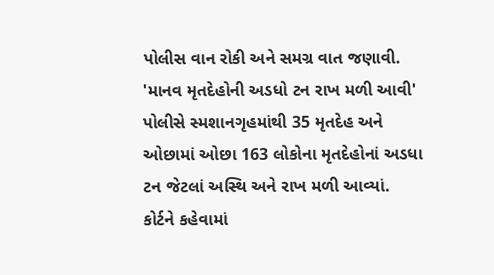પોલીસ વાન રોકી અને સમગ્ર વાત જણાવી.
'માનવ મૃતદેહોની અડધો ટન રાખ મળી આવી'
પોલીસે સ્મશાનગૃહમાંથી 35 મૃતદેહ અને ઓછામાં ઓછા 163 લોકોના મૃતદેહોનાં અડધા ટન જેટલાં અસ્થિ અને રાખ મળી આવ્યાં.
કોર્ટને કહેવામાં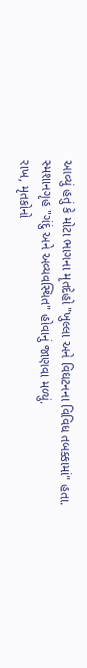આવ્યું હતું કે મોટા ભાગના મૃતદેહો "ખુલ્લા અને વિઘટનના વિવિધ તબક્કામાં" હતા.
સ્મશાનગૃહ "ગંદું અને અવ્યવસ્થિત" હોવાનું જાણવા મળ્યું.
રાખ, મૃતકોનો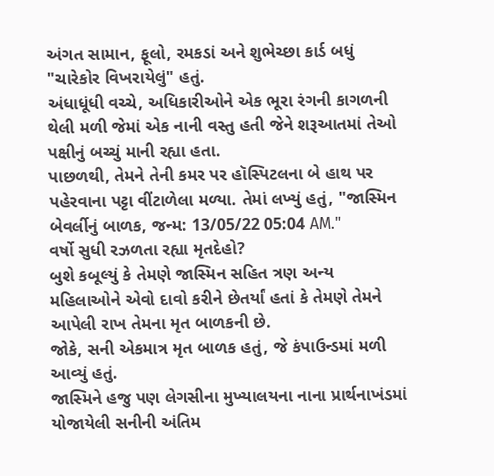અંગત સામાન, ફૂલો, રમકડાં અને શુભેચ્છા કાર્ડ બધું "ચારેકોર વિખરાયેલું" હતું.
અંધાધૂંધી વચ્ચે, અધિકારીઓને એક ભૂરા રંગની કાગળની થેલી મળી જેમાં એક નાની વસ્તુ હતી જેને શરૂઆતમાં તેઓ પક્ષીનું બચ્ચું માની રહ્યા હતા.
પાછળથી, તેમને તેની કમર પર હૉસ્પિટલના બે હાથ પર પહેરવાના પટ્ટા વીંટાળેલા મળ્યા. તેમાં લખ્યું હતું, "જાસ્મિન બેવર્લીનું બાળક, જન્મ: 13/05/22 05:04 AM."
વર્ષો સુધી રઝળતા રહ્યા મૃતદેહો?
બુશે કબૂલ્યું કે તેમણે જાસ્મિન સહિત ત્રણ અન્ય મહિલાઓને એવો દાવો કરીને છેતર્યાં હતાં કે તેમણે તેમને આપેલી રાખ તેમના મૃત બાળકની છે.
જોકે, સની એકમાત્ર મૃત બાળક હતું, જે કંપાઉન્ડમાં મળી આવ્યું હતું.
જાસ્મિને હજુ પણ લેગસીના મુખ્યાલયના નાના પ્રાર્થનાખંડમાં યોજાયેલી સનીની અંતિમ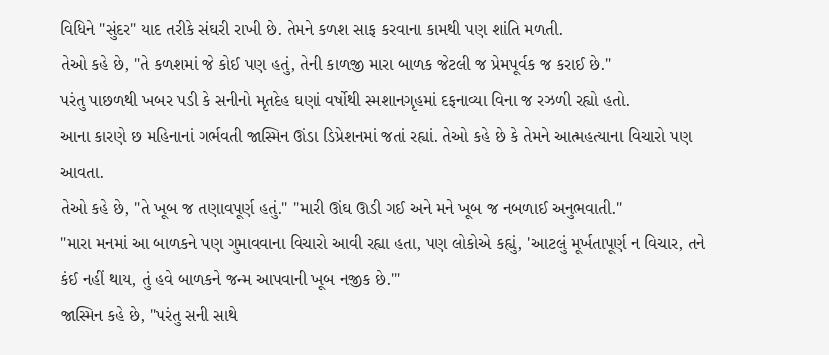વિધિને "સુંદર" યાદ તરીકે સંઘરી રાખી છે. તેમને કળશ સાફ કરવાના કામથી પણ શાંતિ મળતી.
તેઓ કહે છે, "તે કળશમાં જે કોઈ પણ હતું, તેની કાળજી મારા બાળક જેટલી જ પ્રેમપૂર્વક જ કરાઈ છે."
પરંતુ પાછળથી ખબર પડી કે સનીનો મૃતદેહ ઘણાં વર્ષોથી સ્મશાનગૃહમાં દફનાવ્યા વિના જ રઝળી રહ્યો હતો.
આના કારણે છ મહિનાનાં ગર્ભવતી જાસ્મિન ઊંડા ડિપ્રેશનમાં જતાં રહ્યાં. તેઓ કહે છે કે તેમને આત્મહત્યાના વિચારો પણ આવતા.
તેઓ કહે છે, "તે ખૂબ જ તણાવપૂર્ણ હતું." "મારી ઊંઘ ઊડી ગઈ અને મને ખૂબ જ નબળાઈ અનુભવાતી."
"મારા મનમાં આ બાળકને પણ ગુમાવવાના વિચારો આવી રહ્યા હતા, પણ લોકોએ કહ્યું, 'આટલું મૂર્ખતાપૂર્ણ ન વિચાર, તને કંઈ નહીં થાય, તું હવે બાળકને જન્મ આપવાની ખૂબ નજીક છે.'"
જાસ્મિન કહે છે, "પરંતુ સની સાથે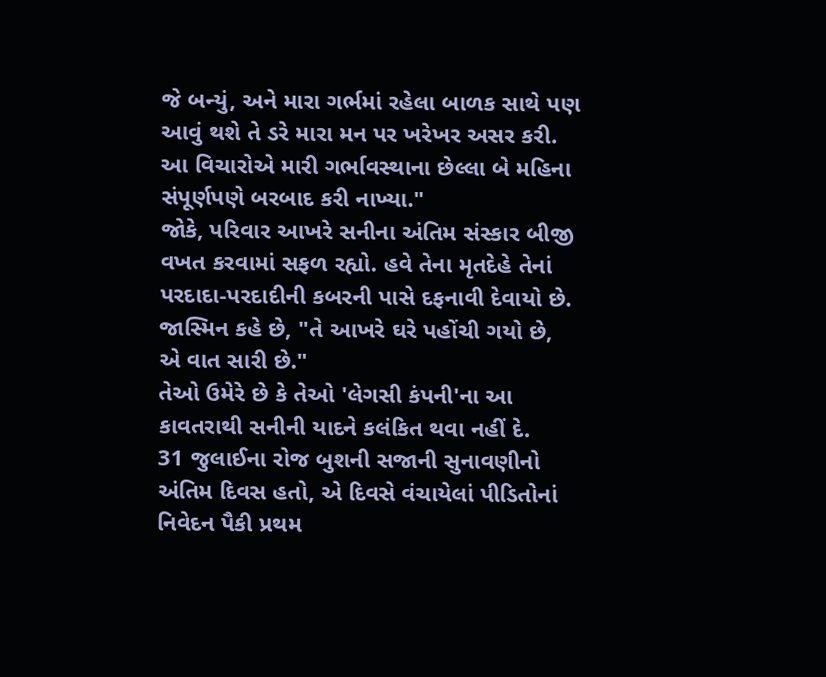જે બન્યું, અને મારા ગર્ભમાં રહેલા બાળક સાથે પણ આવું થશે તે ડરે મારા મન પર ખરેખર અસર કરી. આ વિચારોએ મારી ગર્ભાવસ્થાના છેલ્લા બે મહિના સંપૂર્ણપણે બરબાદ કરી નાખ્યા."
જોકે, પરિવાર આખરે સનીના અંતિમ સંસ્કાર બીજી વખત કરવામાં સફળ રહ્યો. હવે તેના મૃતદેહે તેનાં પરદાદા-પરદાદીની કબરની પાસે દફનાવી દેવાયો છે.
જાસ્મિન કહે છે, "તે આખરે ઘરે પહોંચી ગયો છે, એ વાત સારી છે."
તેઓ ઉમેરે છે કે તેઓ 'લેગસી કંપની'ના આ કાવતરાથી સનીની યાદને કલંકિત થવા નહીં દે.
31 જુલાઈના રોજ બુશની સજાની સુનાવણીનો અંતિમ દિવસ હતો, એ દિવસે વંચાયેલાં પીડિતોનાં નિવેદન પૈકી પ્રથમ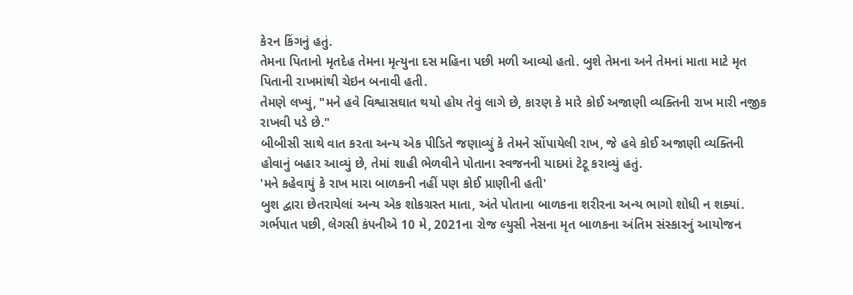કેરન કિંગનું હતું.
તેમના પિતાનો મૃતદેહ તેમના મૃત્યુના દસ મહિના પછી મળી આવ્યો હતો. બુશે તેમના અને તેમનાં માતા માટે મૃત પિતાની રાખમાંથી ચેઇન બનાવી હતી.
તેમણે લખ્યું, "મને હવે વિશ્વાસઘાત થયો હોય તેવું લાગે છે, કારણ કે મારે કોઈ અજાણી વ્યક્તિની રાખ મારી નજીક રાખવી પડે છે."
બીબીસી સાથે વાત કરતા અન્ય એક પીડિતે જણાવ્યું કે તેમને સોંપાયેલી રાખ, જે હવે કોઈ અજાણી વ્યક્તિની હોવાનું બહાર આવ્યું છે, તેમાં શાહી ભેળવીને પોતાના સ્વજનની યાદમાં ટેટૂ કરાવ્યું હતું.
'મને કહેવાયું કે રાખ મારા બાળકની નહીં પણ કોઈ પ્રાણીની હતી'
બુશ દ્વારા છેતરાયેલાં અન્ય એક શોકગ્રસ્ત માતા, અંતે પોતાના બાળકના શરીરના અન્ય ભાગો શોધી ન શક્યાં.
ગર્ભપાત પછી, લેગસી કંપનીએ 10 મે, 2021ના રોજ લ્યુસી નેસના મૃત બાળકના અંતિમ સંસ્કારનું આયોજન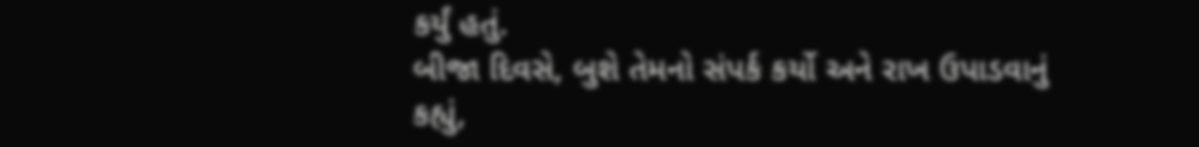કર્યું હતું.
બીજા દિવસે, બુશે તેમનો સંપર્ક કર્યો અને રાખ ઉપાડવાનું કહ્યું,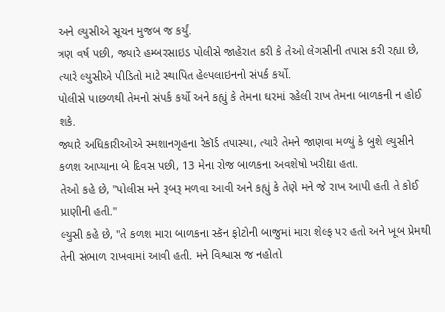અને લ્યુસીએ સૂચન મુજબ જ કર્યું.
ત્રણ વર્ષ પછી, જ્યારે હમ્બરસાઇડ પોલીસે જાહેરાત કરી કે તેઓ લેગસીની તપાસ કરી રહ્યા છે, ત્યારે લ્યુસીએ પીડિતો માટે સ્થાપિત હેલ્પલાઇનનો સંપર્ક કર્યો.
પોલીસે પાછળથી તેમનો સંપર્ક કર્યો અને કહ્યું કે તેમના ઘરમાં રહેલી રાખ તેમના બાળકની ન હોઈ શકે.
જ્યારે અધિકારીઓએ સ્મશાનગૃહના રેકૉર્ડ તપાસ્યા, ત્યારે તેમને જાણવા મળ્યું કે બુશે લ્યુસીને કળશ આપ્યાના બે દિવસ પછી, 13 મેના રોજ બાળકના અવશેષો ખરીદ્યા હતા.
તેઓ કહે છે, "પોલીસ મને રૂબરૂ મળવા આવી અને કહ્યું કે તેણે મને જે રાખ આપી હતી તે કોઈ પ્રાણીની હતી."
લ્યુસી કહે છે, "તે કળશ મારા બાળકના સ્કૅન ફોટોની બાજુમાં મારા શેલ્ફ પર હતો અને ખૂબ પ્રેમથી તેની સંભાળ રાખવામાં આવી હતી. મને વિશ્વાસ જ નહોતો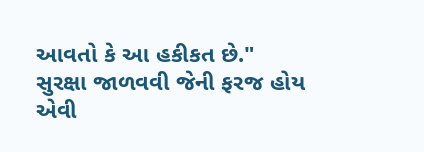આવતો કે આ હકીકત છે."
સુરક્ષા જાળવવી જેની ફરજ હોય એવી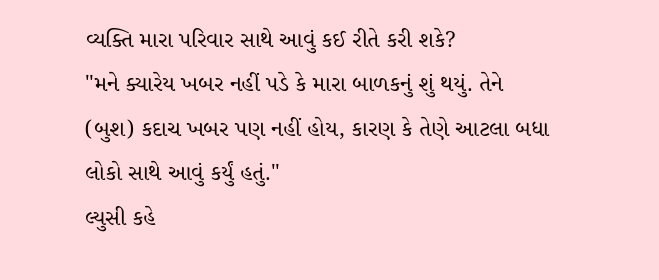વ્યક્તિ મારા પરિવાર સાથે આવું કઈ રીતે કરી શકે?
"મને ક્યારેય ખબર નહીં પડે કે મારા બાળકનું શું થયું. તેને (બુશ) કદાચ ખબર પણ નહીં હોય, કારણ કે તેણે આટલા બધા લોકો સાથે આવું કર્યું હતું."
લ્યુસી કહે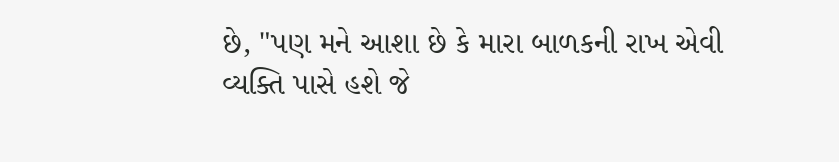છે, "પણ મને આશા છે કે મારા બાળકની રાખ એવી વ્યક્તિ પાસે હશે જે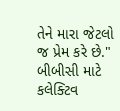તેને મારા જેટલો જ પ્રેમ કરે છે."
બીબીસી માટે કલેક્ટિવ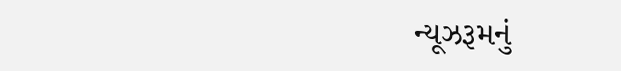ન્યૂઝરૂમનું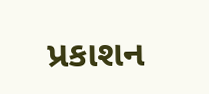પ્રકાશન